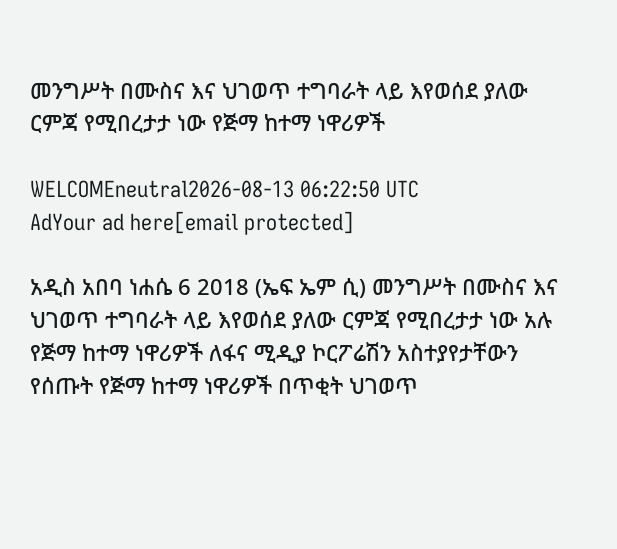መንግሥት በሙስና እና ህገወጥ ተግባራት ላይ እየወሰደ ያለው ርምጃ የሚበረታታ ነው የጅማ ከተማ ነዋሪዎች

WELCOMEneutral2026-08-13 06:22:50 UTC
AdYour ad here[email protected]

አዲስ አበባ ነሐሴ 6 2018 (ኤፍ ኤም ሲ) መንግሥት በሙስና እና ህገወጥ ተግባራት ላይ እየወሰደ ያለው ርምጃ የሚበረታታ ነው አሉ የጅማ ከተማ ነዋሪዎች ለፋና ሚዲያ ኮርፖሬሽን አስተያየታቸውን የሰጡት የጅማ ከተማ ነዋሪዎች በጥቂት ህገወጥ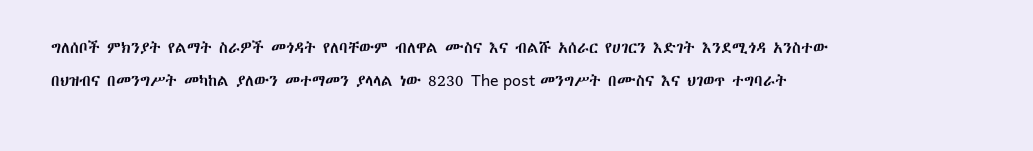ግለሰቦች ምክንያት የልማት ስራዎች መጎዳት የለባቸውም ብለዋል ሙስና እና ብልሹ አሰራር የሀገርን እድገት እንደሚጎዳ አንስተው በህዝብና በመንግሥት መካከል ያለውን መተማመን ያላላል ነው 8230 The post መንግሥት በሙስና እና ህገወጥ ተግባራት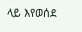ላይ እየወሰደ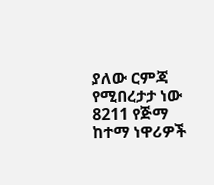ያለው ርምጃ የሚበረታታ ነው 8211 የጅማ ከተማ ነዋሪዎች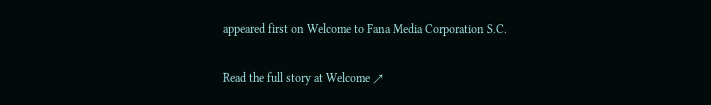appeared first on Welcome to Fana Media Corporation S.C.

Read the full story at Welcome ↗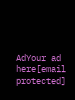AdYour ad here[email protected]